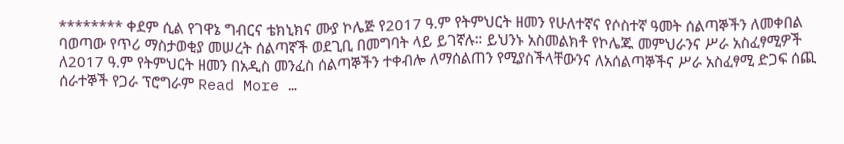******** ቀደም ሲል የገዋኔ ግብርና ቴክኒክና ሙያ ኮሌጅ የ2017 ዓ.ም የትምህርት ዘመን የሁለተኛና የሶስተኛ ዓመት ሰልጣኞችን ለመቀበል ባወጣው የጥሪ ማስታወቂያ መሠረት ሰልጣኛች ወደጊቢ በመግባት ላይ ይገኛሉ። ይህንኑ አስመልክቶ የኮሌጁ መምህራንና ሥራ አስፈፃሚዎች ለ2017 ዓ.ም የትምህርት ዘመን በአዲስ መንፈስ ሰልጣኞችን ተቀብሎ ለማሰልጠን የሚያስችላቸውንና ለአሰልጣኞችና ሥራ አስፈፃሚ ድጋፍ ሰጪ ሰራተኞች የጋራ ፕሮግራም Read More …